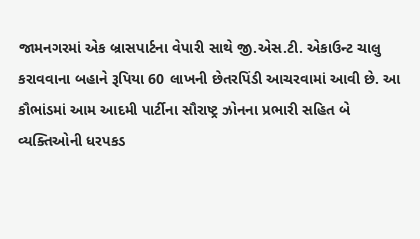જામનગરમાં એક બ્રાસપાર્ટના વેપારી સાથે જી.એસ.ટી. એકાઉન્ટ ચાલુ કરાવવાના બહાને રૂપિયા 60 લાખની છેતરપિંડી આચરવામાં આવી છે. આ કૌભાંડમાં આમ આદમી પાર્ટીના સૌરાષ્ટ્ર ઝોનના પ્રભારી સહિત બે વ્યક્તિઓની ધરપકડ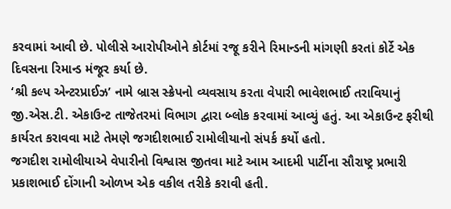કરવામાં આવી છે. પોલીસે આરોપીઓને કોર્ટમાં રજૂ કરીને રિમાન્ડની માંગણી કરતાં કોર્ટે એક દિવસના રિમાન્ડ મંજૂર કર્યા છે.
‘શ્રી કલ્પ એન્ટરપ્રાઈઝ’ નામે બ્રાસ સ્ક્રેપનો વ્યવસાય કરતા વેપારી ભાવેશભાઈ તરાવિયાનું જી.એસ.ટી. એકાઉન્ટ તાજેતરમાં વિભાગ દ્વારા બ્લોક કરવામાં આવ્યું હતું. આ એકાઉન્ટ ફરીથી કાર્યરત કરાવવા માટે તેમણે જગદીશભાઈ રામોલીયાનો સંપર્ક કર્યો હતો.
જગદીશ રામોલીયાએ વેપારીનો વિશ્વાસ જીતવા માટે આમ આદમી પાર્ટીના સૌરાષ્ટ્ર પ્રભારી પ્રકાશભાઈ દોંગાની ઓળખ એક વકીલ તરીકે કરાવી હતી.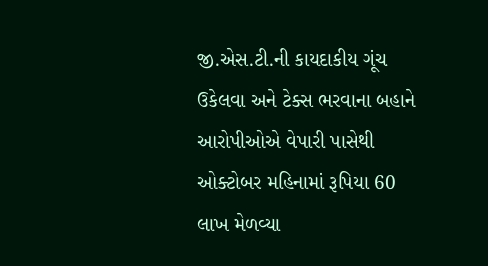જી.એસ.ટી.ની કાયદાકીય ગૂંચ ઉકેલવા અને ટેક્સ ભરવાના બહાને આરોપીઓએ વેપારી પાસેથી ઓક્ટોબર મહિનામાં રૂપિયા 60 લાખ મેળવ્યા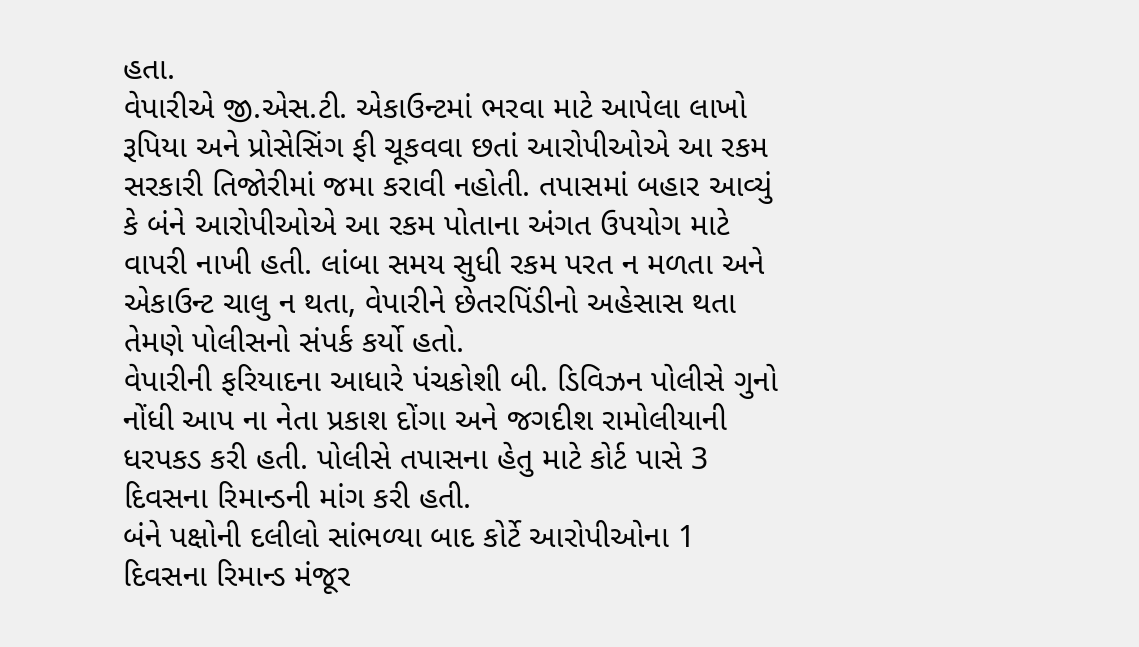હતા.
વેપારીએ જી.એસ.ટી. એકાઉન્ટમાં ભરવા માટે આપેલા લાખો રૂપિયા અને પ્રોસેસિંગ ફી ચૂકવવા છતાં આરોપીઓએ આ રકમ સરકારી તિજોરીમાં જમા કરાવી નહોતી. તપાસમાં બહાર આવ્યું કે બંને આરોપીઓએ આ રકમ પોતાના અંગત ઉપયોગ માટે વાપરી નાખી હતી. લાંબા સમય સુધી રકમ પરત ન મળતા અને એકાઉન્ટ ચાલુ ન થતા, વેપારીને છેતરપિંડીનો અહેસાસ થતા તેમણે પોલીસનો સંપર્ક કર્યો હતો.
વેપારીની ફરિયાદના આધારે પંચકોશી બી. ડિવિઝન પોલીસે ગુનો નોંધી આપ ના નેતા પ્રકાશ દોંગા અને જગદીશ રામોલીયાની ધરપકડ કરી હતી. પોલીસે તપાસના હેતુ માટે કોર્ટ પાસે 3 દિવસના રિમાન્ડની માંગ કરી હતી.
બંને પક્ષોની દલીલો સાંભળ્યા બાદ કોર્ટે આરોપીઓના 1 દિવસના રિમાન્ડ મંજૂર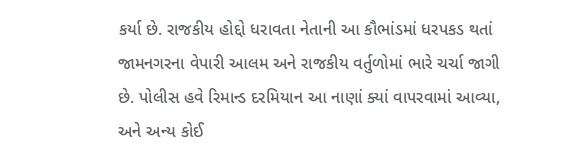કર્યા છે. રાજકીય હોદ્દો ધરાવતા નેતાની આ કૌભાંડમાં ધરપકડ થતાં જામનગરના વેપારી આલમ અને રાજકીય વર્તુળોમાં ભારે ચર્ચા જાગી છે. પોલીસ હવે રિમાન્ડ દરમિયાન આ નાણાં ક્યાં વાપરવામાં આવ્યા, અને અન્ય કોઈ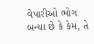વેપારીઓ ભોગ બન્યા છે કે કેમ, તે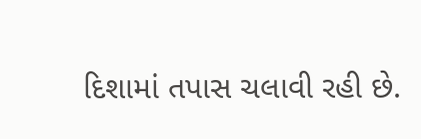દિશામાં તપાસ ચલાવી રહી છે.